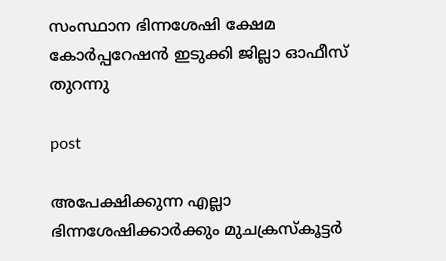സംസ്ഥാന ഭിന്നശേഷി ക്ഷേമ കോർപ്പറേഷൻ ഇടുക്കി ജില്ലാ ഓഫീസ് തുറന്നു

post

അപേക്ഷിക്കുന്ന എല്ലാ ഭിന്നശേഷിക്കാർക്കും മുചക്രസ്‌കൂട്ടർ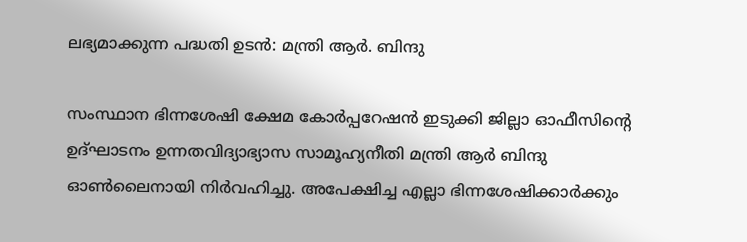ലഭ്യമാക്കുന്ന പദ്ധതി ഉടൻ: മന്ത്രി ആർ. ബിന്ദു

സംസ്ഥാന ഭിന്നശേഷി ക്ഷേമ കോർപ്പറേഷൻ ഇടുക്കി ജില്ലാ ഓഫീസിന്റെ ഉദ്ഘാടനം ഉന്നതവിദ്യാഭ്യാസ സാമൂഹ്യനീതി മന്ത്രി ആർ ബിന്ദു ഓൺലൈനായി നിർവഹിച്ചു. അപേക്ഷിച്ച എല്ലാ ഭിന്നശേഷിക്കാർക്കും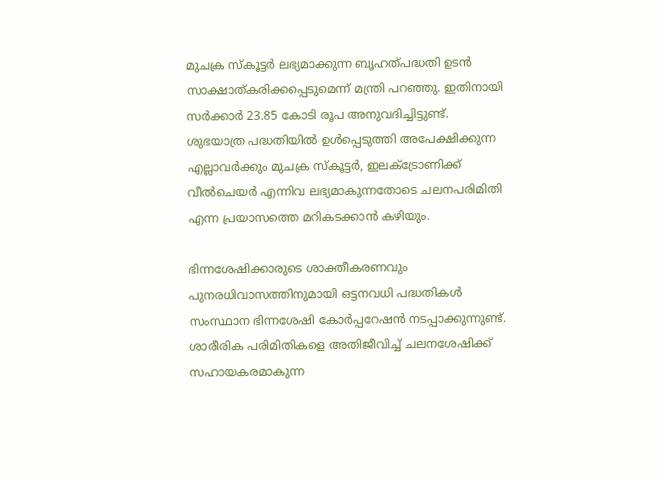മുചക്ര സ്‌കൂട്ടർ ലഭ്യമാക്കുന്ന ബൃഹത്പദ്ധതി ഉടൻ സാക്ഷാത്കരിക്കപ്പെടുമെന്ന് മന്ത്രി പറഞ്ഞു. ഇതിനായി സർക്കാർ 23.85 കോടി രൂപ അനുവദിച്ചിട്ടുണ്ട്. ശുഭയാത്ര പദ്ധതിയിൽ ഉൾപ്പെടുത്തി അപേക്ഷിക്കുന്ന എല്ലാവർക്കും മുചക്ര സ്‌കൂട്ടർ, ഇലക്‌ട്രോണിക്ക് വീൽചെയർ എന്നിവ ലഭ്യമാകുന്നതോടെ ചലനപരിമിതി എന്ന പ്രയാസത്തെ മറികടക്കാൻ കഴിയും.

ഭിന്നശേഷിക്കാരുടെ ശാക്തീകരണവും പുനരധിവാസത്തിനുമായി ഒട്ടനവധി പദ്ധതികൾ സംസ്ഥാന ഭിന്നശേഷി കോർപ്പറേഷൻ നടപ്പാക്കുന്നുണ്ട്. ശാരീരിക പരിമിതികളെ അതിജീവിച്ച് ചലനശേഷിക്ക് സഹായകരമാകുന്ന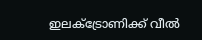ഇലക്‌ട്രോണിക്ക് വീൽ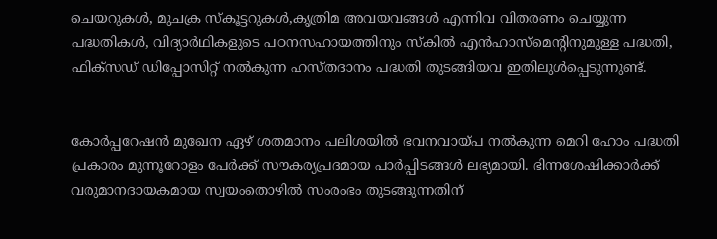ചെയറുകൾ, മുചക്ര സ്‌കൂട്ടറുകൾ,കൃത്രിമ അവയവങ്ങൾ എന്നിവ വിതരണം ചെയ്യുന്ന പദ്ധതികൾ, വിദ്യാർഥികളുടെ പഠനസഹായത്തിനും സ്‌കിൽ എൻഹാസ്‌മെന്റിനുമുള്ള പദ്ധതി, ഫിക്‌സഡ് ഡിപ്പോസിറ്റ് നൽകുന്ന ഹസ്തദാനം പദ്ധതി തുടങ്ങിയവ ഇതിലുൾപ്പെടുന്നുണ്ട്.


കോർപ്പറേഷൻ മുഖേന ഏഴ് ശതമാനം പലിശയിൽ ഭവനവായ്പ നൽകുന്ന മെറി ഹോം പദ്ധതി പ്രകാരം മുന്നൂറോളം പേർക്ക് സൗകര്യപ്രദമായ പാർപ്പിടങ്ങൾ ലഭ്യമായി. ഭിന്നശേഷിക്കാർക്ക് വരുമാനദായകമായ സ്വയംതൊഴിൽ സംരംഭം തുടങ്ങുന്നതിന്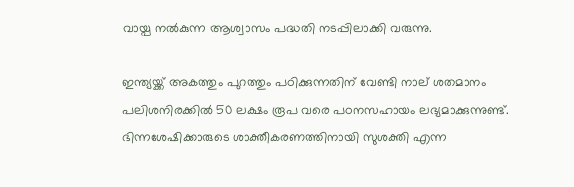വായ്പ നൽകുന്ന ആശ്വാസം പദ്ധതി നടപ്പിലാക്കി വരുന്നു.

ഇന്ത്യയ്ക്ക് അകത്തും പുറത്തും പഠിക്കുന്നതിന് വേണ്ടി നാല് ശതമാനം പലിശനിരക്കിൽ 50 ലക്ഷം രൂപ വരെ പഠനസഹായം ലഭ്യമാക്കുന്നുണ്ട്. ഭിന്നശേഷിക്കാരുടെ ശാക്തീകരണത്തിനായി സുശക്തി എന്ന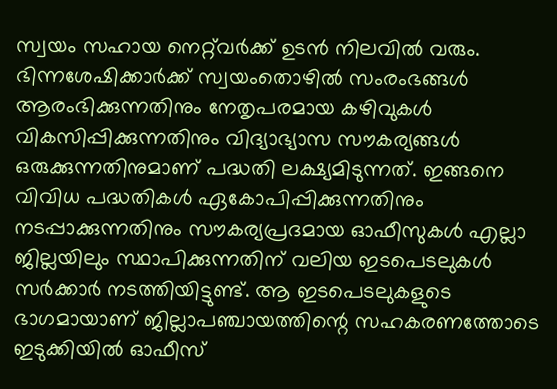സ്വയം സഹായ നെറ്റ്‌വർക്ക് ഉടൻ നിലവിൽ വരും. ഭിന്നശേഷിക്കാർക്ക് സ്വയംതൊഴിൽ സംരംഭങ്ങൾ ആരംഭിക്കുന്നതിനും നേതൃപരമായ കഴിവുകൾ വികസിപ്പിക്കുന്നതിനും വിദ്യാഭ്യാസ സൗകര്യങ്ങൾ ഒരുക്കുന്നതിനുമാണ് പദ്ധതി ലക്ഷ്യമിടുന്നത്. ഇങ്ങനെ വിവിധ പദ്ധതികൾ ഏകോപിപ്പിക്കുന്നതിനും നടപ്പാക്കുന്നതിനും സൗകര്യപ്രദമായ ഓഫീസുകൾ എല്ലാ ജില്ലയിലും സ്ഥാപിക്കുന്നതിന് വലിയ ഇടപെടലുകൾ സർക്കാർ നടത്തിയിട്ടുണ്ട്. ആ ഇടപെടലുകളുടെ ഭാഗമായാണ് ജില്ലാപഞ്ചായത്തിന്റെ സഹകരണത്തോടെ ഇടുക്കിയിൽ ഓഫീസ്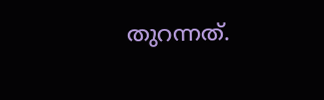തുറന്നത്.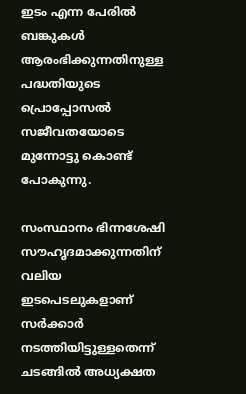ഇടം എന്ന പേരിൽ ബങ്കുകൾ ആരംഭിക്കുന്നതിനുള്ള പദ്ധതിയുടെ പ്രൊപ്പോസൽ സജീവതയോടെ മുന്നോട്ടു കൊണ്ട് പോകുന്നു.

സംസ്ഥാനം ഭിന്നശേഷി സൗഹൃദമാക്കുന്നതിന് വലിയ ഇടപെടലുകളാണ് സർക്കാർ നടത്തിയിട്ടുള്ളതെന്ന് ചടങ്ങിൽ അധ്യക്ഷത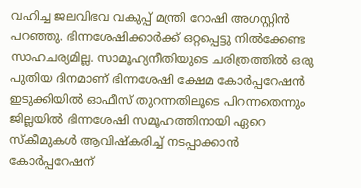വഹിച്ച ജലവിഭവ വകുപ്പ് മന്ത്രി റോഷി അഗസ്റ്റിൻ പറഞ്ഞു. ഭിന്നശേഷിക്കാർക്ക് ഒറ്റപ്പെട്ടു നിൽക്കേണ്ട സാഹചര്യമില്ല. സാമൂഹ്യനീതിയുടെ ചരിത്രത്തിൽ ഒരു പുതിയ ദിനമാണ് ഭിന്നശേഷി ക്ഷേമ കോർപ്പറേഷൻ ഇടുക്കിയിൽ ഓഫീസ് തുറന്നതിലൂടെ പിറന്നതെന്നും ജില്ലയിൽ ഭിന്നശേഷി സമൂഹത്തിനായി ഏറെ സ്‌കീമുകൾ ആവിഷ്‌കരിച്ച് നടപ്പാക്കാൻ കോർപ്പറേഷന്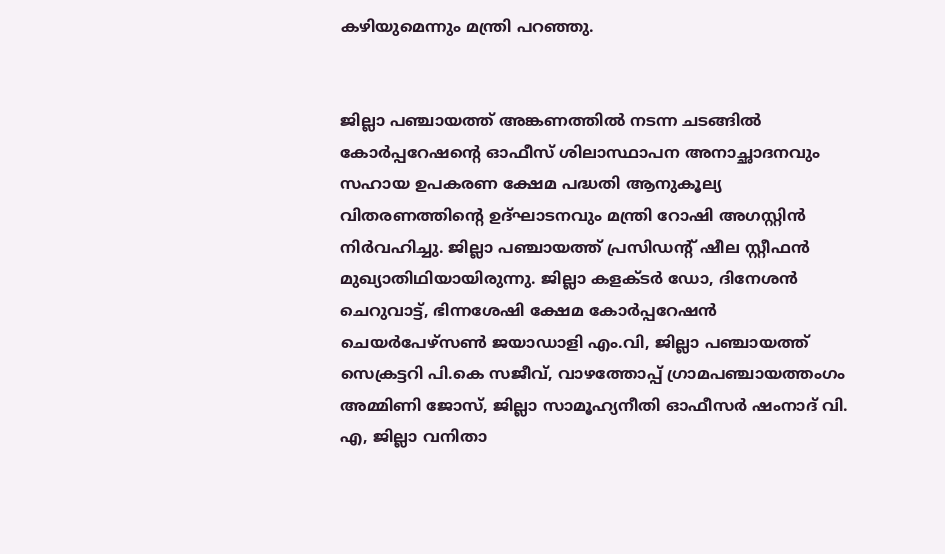കഴിയുമെന്നും മന്ത്രി പറഞ്ഞു.


ജില്ലാ പഞ്ചായത്ത് അങ്കണത്തിൽ നടന്ന ചടങ്ങിൽ കോർപ്പറേഷന്റെ ഓഫീസ് ശിലാസ്ഥാപന അനാച്ഛാദനവും സഹായ ഉപകരണ ക്ഷേമ പദ്ധതി ആനുകൂല്യ വിതരണത്തിന്റെ ഉദ്ഘാടനവും മന്ത്രി റോഷി അഗസ്റ്റിൻ നിർവഹിച്ചു. ജില്ലാ പഞ്ചായത്ത് പ്രസിഡന്റ് ഷീല സ്റ്റീഫൻ മുഖ്യാതിഥിയായിരുന്നു. ജില്ലാ കളക്ടർ ഡോ, ദിനേശൻ ചെറുവാട്ട്, ഭിന്നശേഷി ക്ഷേമ കോർപ്പറേഷൻ ചെയർപേഴ്‌സൺ ജയാഡാളി എം.വി, ജില്ലാ പഞ്ചായത്ത് സെക്രട്ടറി പി.കെ സജീവ്, വാഴത്തോപ്പ് ഗ്രാമപഞ്ചായത്തംഗം അമ്മിണി ജോസ്, ജില്ലാ സാമൂഹ്യനീതി ഓഫീസർ ഷംനാദ് വി. എ, ജില്ലാ വനിതാ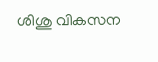ശിശു വികസന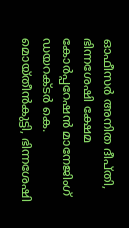ഓഫീസർ അനിത ദീപ്തി, ഭിന്നശേഷി ക്ഷേമ കോർപ്പറേഷൻ മാനേജിംഗ് ഡയറക്ടർ കെ. മൊയ്തീൻകുട്ടി, ഭിന്നശേഷി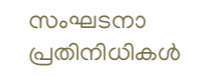സംഘടനാ പ്രതിനിധികൾ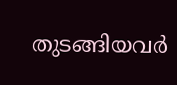തുടങ്ങിയവർ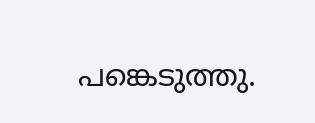പങ്കെടുത്തു.